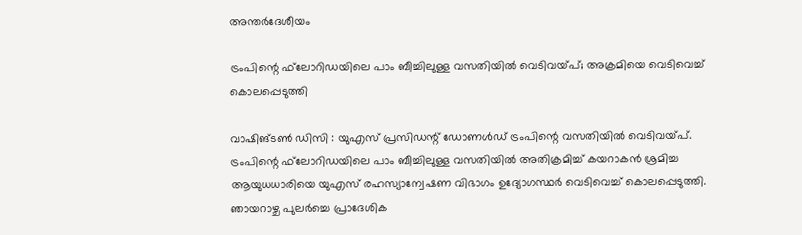അന്തർദേശീയം

ട്രംപിന്റെ ഫ്‌ലോറിഡയിലെ പാം ബീച്ചിലുള്ള വസതിയില്‍ വെടിവയ്പ്; അക്രമിയെ വെടിവെച്ച് കൊലപ്പെടുത്തി

വാഷിങ്ടണ്‍ ഡിസി : യുഎസ് പ്രസിഡന്റ് ഡോണള്‍ഡ് ട്രംപിന്റെ വസതിയില്‍ വെടിവയ്പ്. ട്രംപിന്റെ ഫ്‌ലോറിഡയിലെ പാം ബീച്ചിലുള്ള വസതിയില്‍ അതിക്രമിച്ച് കയറാകന്‍ ശ്രമിച്ച ആയുധധാരിയെ യുഎസ് രഹസ്യാന്വേഷണ വിഭാഗം ഉദ്യോഗസ്ഥര്‍ വെടിവെച്ച് കൊലപ്പെടുത്തി. ഞായറാഴ്ച പുലര്‍ച്ചെ പ്രാദേശിക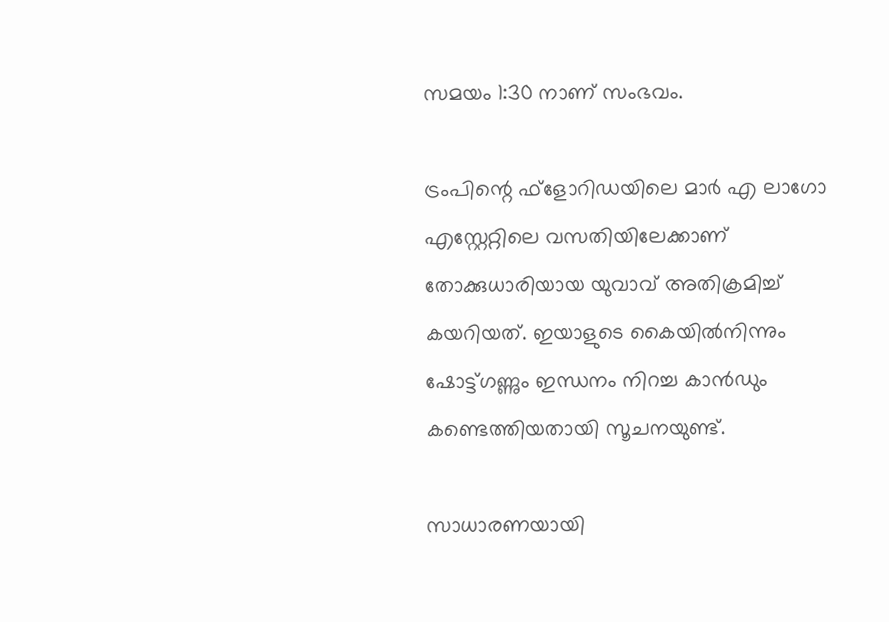സമയം 1:30 നാണ് സംഭവം.

ട്രംപിന്റെ ഫ്ളോറിഡയിലെ മാര്‍ എ ലാഗോ എസ്റ്റേറ്റിലെ വസതിയിലേക്കാണ് തോക്കുധാരിയായ യുവാവ് അതിക്രമിച്ച് കയറിയത്. ഇയാളുടെ കൈയില്‍നിന്നും ഷോട്ട്ഗണ്ണും ഇന്ധനം നിറച്ച കാന്‍ഡും കണ്ടെത്തിയതായി സൂചനയുണ്ട്.

സാധാരണയായി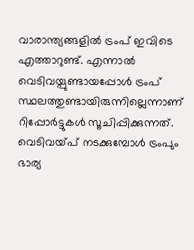വാരാന്ത്യങ്ങളില്‍ ട്രംപ് ഇവിടെ എത്താറുണ്ട്. എന്നാല്‍ വെടിവയ്പുണ്ടായപ്പോള്‍ ട്രംപ് സ്ഥലത്തുണ്ടായിരുന്നില്ലെന്നാണ് റിപ്പോര്‍ട്ടുകള്‍ സൂചിപ്പിക്കുന്നത്. വെടിവയ്പ് നടക്കുമ്പോള്‍ ട്രംപും ഭാര്യ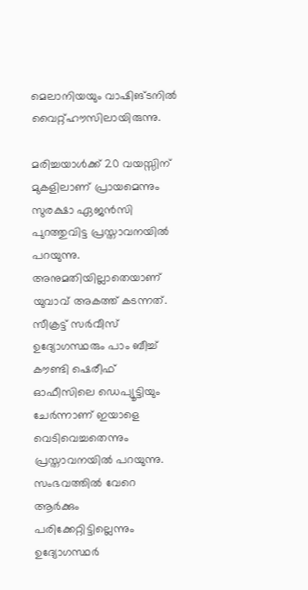മെലാനിയയും വാഷിങ്ടനില്‍ വൈറ്റ്ഹൗസിലായിരുന്നു.

മരിച്ചയാള്‍ക്ക് 20 വയസ്സിന് മുകളിലാണ് പ്രായമെന്നും സുരക്ഷാ ഏജന്‍സി പുറത്തുവിട്ട പ്രസ്താവനയില്‍ പറയുന്നു. അനുമതിയില്ലാതെയാണ് യുവാവ് അകത്ത് കടന്നത്. സീക്രട്ട് സര്‍വീസ് ഉദ്യോഗസ്ഥരും പാം ബീച്ച് കൗണ്ടി ഷെരീഫ് ഓഫീസിലെ ഡെപ്യൂട്ടിയും ചേര്‍ന്നാണ് ഇയാളെ വെടിവെച്ചതെന്നും പ്രസ്താവനയില്‍ പറയുന്നു. സംഭവത്തില്‍ വേറെ ആര്‍ക്കും പരിക്കേറ്റിട്ടില്ലെന്നും ഉദ്യോഗസ്ഥര്‍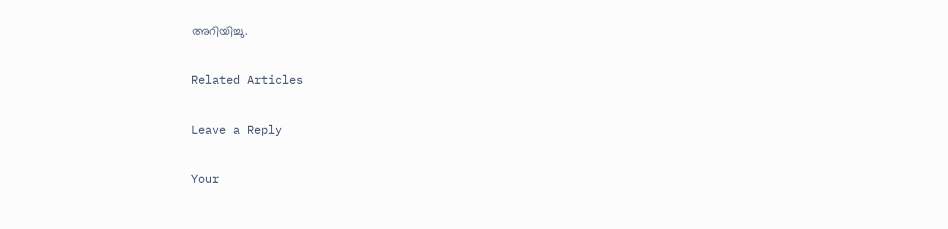അറിയിച്ചു.

Related Articles

Leave a Reply

Your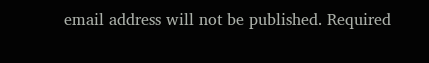email address will not be published. Required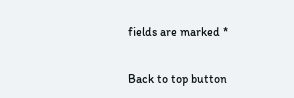fields are marked *

Back to top button